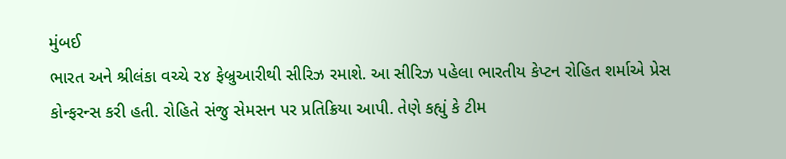મુંબઈ
ભારત અને શ્રીલંકા વચ્ચે ૨૪ ફેબ્રુઆરીથી સીરિઝ રમાશે. આ સીરિઝ પહેલા ભારતીય કેપ્ટન રોહિત શર્માએ પ્રેસ કોન્ફરન્સ કરી હતી. રોહિતે સંજુ સેમસન પર પ્રતિક્રિયા આપી. તેણે કહ્યું કે ટીમ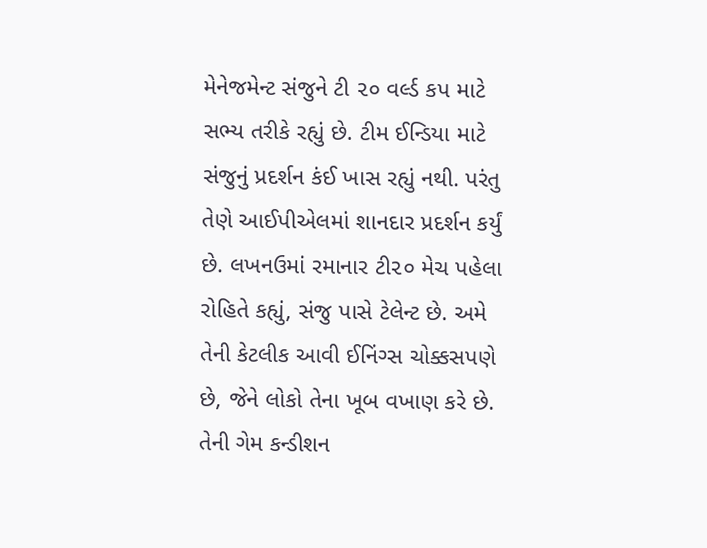મેનેજમેન્ટ સંજુને ટી ૨૦ વર્લ્ડ કપ માટે સભ્ય તરીકે રહ્યું છે. ટીમ ઈન્ડિયા માટે સંજુનું પ્રદર્શન કંઈ ખાસ રહ્યું નથી. પરંતુ તેણે આઈપીએલમાં શાનદાર પ્રદર્શન કર્યું છે. લખનઉમાં રમાનાર ટી૨૦ મેચ પહેલા રોહિતે કહ્યું, સંજુ પાસે ટેલેન્ટ છે. અમે તેની કેટલીક આવી ઈનિંગ્સ ચોક્કસપણે છે, જેને લોકો તેના ખૂબ વખાણ કરે છે. તેની ગેમ કન્ડીશન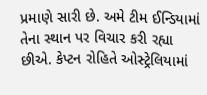પ્રમાણે સારી છે. અમે ટીમ ઈન્ડિયામાં તેના સ્થાન પર વિચાર કરી રહ્યા છીએ. કેપ્ટન રોહિતે ઓસ્ટ્રેલિયામાં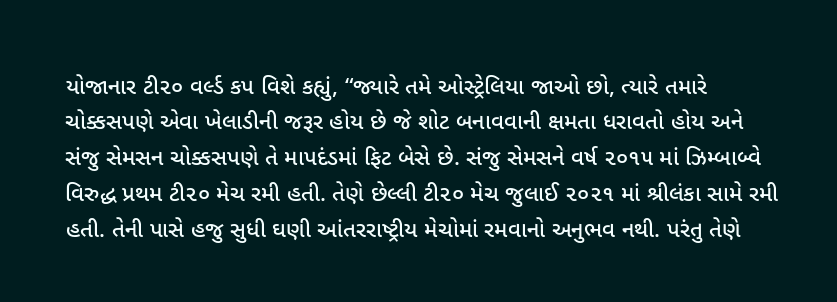યોજાનાર ટી૨૦ વર્લ્ડ કપ વિશે કહ્યું, “જ્યારે તમે ઓસ્ટ્રેલિયા જાઓ છો, ત્યારે તમારે ચોક્કસપણે એવા ખેલાડીની જરૂર હોય છે જે શોટ બનાવવાની ક્ષમતા ધરાવતો હોય અને સંજુ સેમસન ચોક્કસપણે તે માપદંડમાં ફિટ બેસે છે. સંજુ સેમસને વર્ષ ૨૦૧૫ માં ઝિમ્બાબ્વે વિરુદ્ધ પ્રથમ ટી૨૦ મેચ રમી હતી. તેણે છેલ્લી ટી૨૦ મેચ જુલાઈ ૨૦૨૧ માં શ્રીલંકા સામે રમી હતી. તેની પાસે હજુ સુધી ઘણી આંતરરાષ્ટ્રીય મેચોમાં રમવાનો અનુભવ નથી. પરંતુ તેણે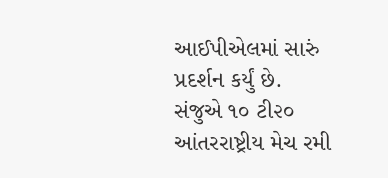આઈપીએલમાં સારું પ્રદર્શન કર્યું છે. સંજુએ ૧૦ ટી૨૦ આંતરરાષ્ટ્રીય મેચ રમી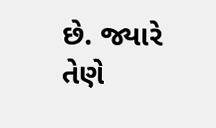છે. જ્યારે તેણે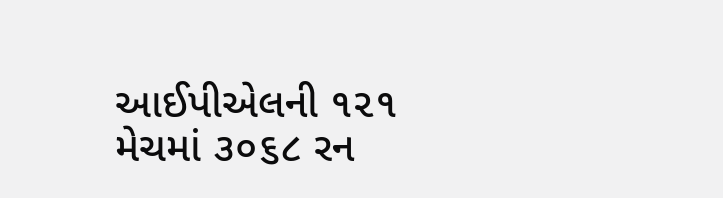આઈપીએલની ૧૨૧ મેચમાં ૩૦૬૮ રન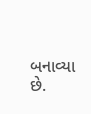બનાવ્યા છે.